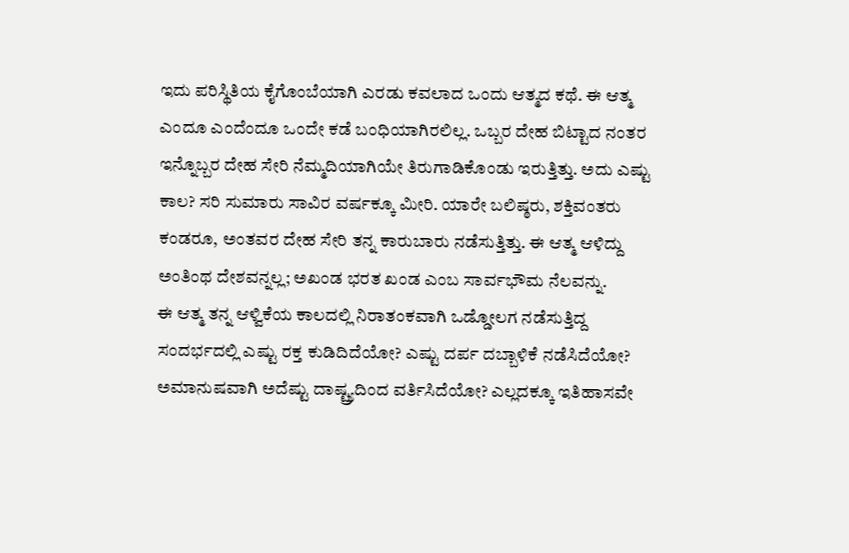ಇದು ಪರಿಸ್ಥಿತಿಯ ಕೈಗೊಂಬೆಯಾಗಿ ಎರಡು ಕವಲಾದ ಒಂದು ಆತ್ಮದ ಕಥೆ. ಈ ಆತ್ಮ ಎಂದೂ ಎಂದೆಂದೂ ಒಂದೇ ಕಡೆ ಬಂಧಿಯಾಗಿರಲಿಲ್ಲ. ಒಬ್ಬರ ದೇಹ ಬಿಟ್ಟಾದ ನಂತರ ಇನ್ನೊಬ್ಬರ ದೇಹ ಸೇರಿ ನೆಮ್ಮದಿಯಾಗಿಯೇ ತಿರುಗಾಡಿಕೊಂಡು ಇರುತ್ತಿತ್ತು. ಅದು ಎಷ್ಟು ಕಾಲ? ಸರಿ ಸುಮಾರು ಸಾವಿರ ವರ್ಷಕ್ಕೂ ಮೀರಿ. ಯಾರೇ ಬಲಿಷ್ಠರು, ಶಕ್ತಿವಂತರು ಕಂಡರೂ, ಅಂತವರ ದೇಹ ಸೇರಿ ತನ್ನ ಕಾರುಬಾರು ನಡೆಸುತ್ತಿತ್ತು. ಈ ಆತ್ಮ ಆಳಿದ್ದು ಅಂತಿಂಥ ದೇಶವನ್ನಲ್ಲ; ಅಖಂಡ ಭರತ ಖಂಡ ಎಂಬ ಸಾರ್ವಭೌಮ ನೆಲವನ್ನು.
ಈ ಆತ್ಮ ತನ್ನ ಆಳ್ವಿಕೆಯ ಕಾಲದಲ್ಲಿ ನಿರಾತಂಕವಾಗಿ ಒಡ್ಡೋಲಗ ನಡೆಸುತ್ತಿದ್ದ ಸಂದರ್ಭದಲ್ಲಿ ಎಷ್ಟು ರಕ್ತ ಕುಡಿದಿದೆಯೋ? ಎಷ್ಟು ದರ್ಪ ದಬ್ಬಾಳಿಕೆ ನಡೆಸಿದೆಯೋ? ಅಮಾನುಷವಾಗಿ ಅದೆಷ್ಟು ದಾಷ್ಟ್ರ್ಯದಿಂದ ವರ್ತಿಸಿದೆಯೋ? ಎಲ್ಲದಕ್ಕೂ ಇತಿಹಾಸವೇ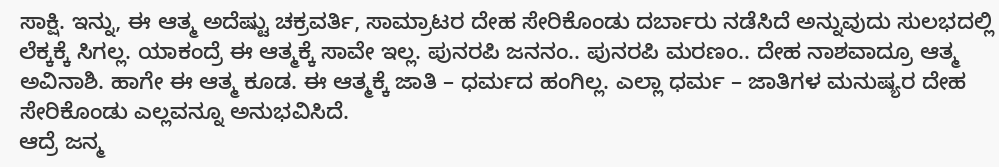ಸಾಕ್ಷಿ. ಇನ್ನು, ಈ ಆತ್ಮ ಅದೆಷ್ಟು ಚಕ್ರವರ್ತಿ, ಸಾಮ್ರಾಟರ ದೇಹ ಸೇರಿಕೊಂಡು ದರ್ಬಾರು ನಡೆಸಿದೆ ಅನ್ನುವುದು ಸುಲಭದಲ್ಲಿ ಲೆಕ್ಕಕ್ಕೆ ಸಿಗಲ್ಲ. ಯಾಕಂದ್ರೆ ಈ ಆತ್ಮಕ್ಕೆ ಸಾವೇ ಇಲ್ಲ. ಪುನರಪಿ ಜನನಂ.. ಪುನರಪಿ ಮರಣಂ.. ದೇಹ ನಾಶವಾದ್ರೂ ಆತ್ಮ ಅವಿನಾಶಿ. ಹಾಗೇ ಈ ಆತ್ಮ ಕೂಡ. ಈ ಆತ್ಮಕ್ಕೆ ಜಾತಿ – ಧರ್ಮದ ಹಂಗಿಲ್ಲ. ಎಲ್ಲಾ ಧರ್ಮ – ಜಾತಿಗಳ ಮನುಷ್ಯರ ದೇಹ ಸೇರಿಕೊಂಡು ಎಲ್ಲವನ್ನೂ ಅನುಭವಿಸಿದೆ.
ಆದ್ರೆ ಜನ್ಮ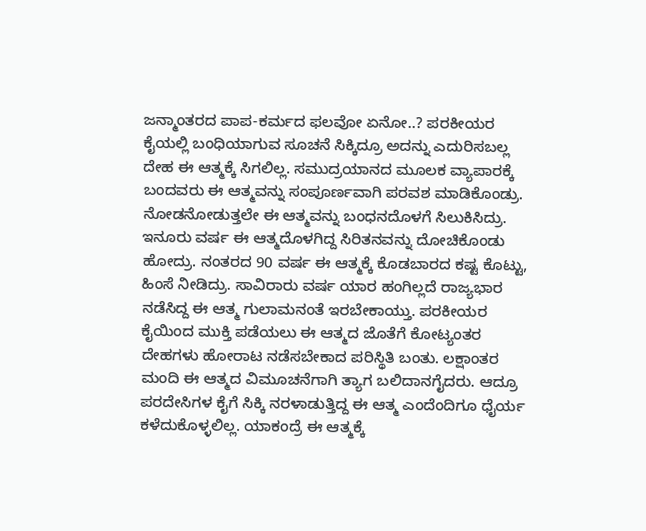ಜನ್ಮಾಂತರದ ಪಾಪ-ಕರ್ಮದ ಫಲವೋ ಏನೋ..? ಪರಕೀಯರ ಕೈಯಲ್ಲಿ ಬಂಧಿಯಾಗುವ ಸೂಚನೆ ಸಿಕ್ಕಿದ್ರೂ ಅದನ್ನು ಎದುರಿಸಬಲ್ಲ ದೇಹ ಈ ಆತ್ಮಕ್ಕೆ ಸಿಗಲಿಲ್ಲ. ಸಮುದ್ರಯಾನದ ಮೂಲಕ ವ್ಯಾಪಾರಕ್ಕೆ ಬಂದವರು ಈ ಆತ್ಮವನ್ನು ಸಂಪೂರ್ಣವಾಗಿ ಪರವಶ ಮಾಡಿಕೊಂಡ್ರು. ನೋಡನೋಡುತ್ತಲೇ ಈ ಆತ್ಮವನ್ನು ಬಂಧನದೊಳಗೆ ಸಿಲುಕಿಸಿದ್ರು. ಇನೂರು ವರ್ಷ ಈ ಆತ್ಮದೊಳಗಿದ್ದ ಸಿರಿತನವನ್ನು ದೋಚಿಕೊಂಡು ಹೋದ್ರು. ನಂತರದ 90 ವರ್ಷ ಈ ಆತ್ಮಕ್ಕೆ ಕೊಡಬಾರದ ಕಷ್ಟ ಕೊಟ್ಟು, ಹಿಂಸೆ ನೀಡಿದ್ರು. ಸಾವಿರಾರು ವರ್ಷ ಯಾರ ಹಂಗಿಲ್ಲದೆ ರಾಜ್ಯಭಾರ ನಡೆಸಿದ್ದ ಈ ಆತ್ಮ ಗುಲಾಮನಂತೆ ಇರಬೇಕಾಯ್ತು. ಪರಕೀಯರ ಕೈಯಿಂದ ಮುಕ್ತಿ ಪಡೆಯಲು ಈ ಆತ್ಮದ ಜೊತೆಗೆ ಕೋಟ್ಯಂತರ ದೇಹಗಳು ಹೋರಾಟ ನಡೆಸಬೇಕಾದ ಪರಿಸ್ಥಿತಿ ಬಂತು. ಲಕ್ಷಾಂತರ ಮಂದಿ ಈ ಆತ್ಮದ ವಿಮೂಚನೆಗಾಗಿ ತ್ಯಾಗ ಬಲಿದಾನಗೈದರು. ಆದ್ರೂ ಪರದೇಸಿಗಳ ಕೈಗೆ ಸಿಕ್ಕಿ ನರಳಾಡುತ್ತಿದ್ದ ಈ ಆತ್ಮ ಎಂದೆಂದಿಗೂ ಧೈರ್ಯ ಕಳೆದುಕೊಳ್ಳಲಿಲ್ಲ. ಯಾಕಂದ್ರೆ ಈ ಆತ್ಮಕ್ಕೆ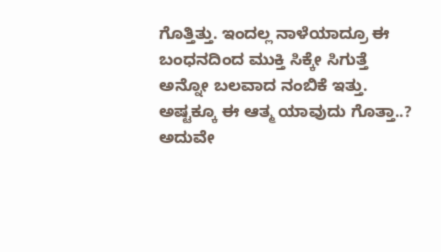ಗೊತ್ತಿತ್ತು. ಇಂದಲ್ಲ ನಾಳೆಯಾದ್ರೂ ಈ ಬಂಧನದಿಂದ ಮುಕ್ತಿ ಸಿಕ್ಕೇ ಸಿಗುತ್ತೆ ಅನ್ನೋ ಬಲವಾದ ನಂಬಿಕೆ ಇತ್ತು.
ಅಷ್ಟಕ್ಕೂ ಈ ಆತ್ಮ ಯಾವುದು ಗೊತ್ತಾ..? ಅದುವೇ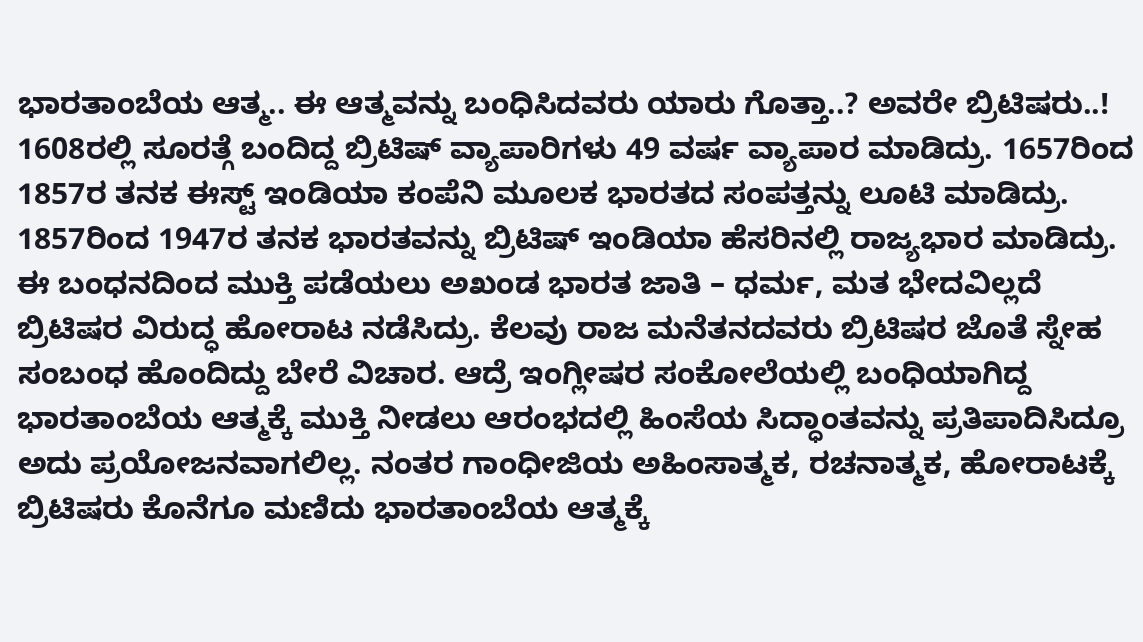ಭಾರತಾಂಬೆಯ ಆತ್ಮ.. ಈ ಆತ್ಮವನ್ನು ಬಂಧಿಸಿದವರು ಯಾರು ಗೊತ್ತಾ..? ಅವರೇ ಬ್ರಿಟಿಷರು..! 1608ರಲ್ಲಿ ಸೂರತ್ಗೆ ಬಂದಿದ್ದ ಬ್ರಿಟಿಷ್ ವ್ಯಾಪಾರಿಗಳು 49 ವರ್ಷ ವ್ಯಾಪಾರ ಮಾಡಿದ್ರು. 1657ರಿಂದ 1857ರ ತನಕ ಈಸ್ಟ್ ಇಂಡಿಯಾ ಕಂಪೆನಿ ಮೂಲಕ ಭಾರತದ ಸಂಪತ್ತನ್ನು ಲೂಟಿ ಮಾಡಿದ್ರು. 1857ರಿಂದ 1947ರ ತನಕ ಭಾರತವನ್ನು ಬ್ರಿಟಿಷ್ ಇಂಡಿಯಾ ಹೆಸರಿನಲ್ಲಿ ರಾಜ್ಯಭಾರ ಮಾಡಿದ್ರು.
ಈ ಬಂಧನದಿಂದ ಮುಕ್ತಿ ಪಡೆಯಲು ಅಖಂಡ ಭಾರತ ಜಾತಿ – ಧರ್ಮ, ಮತ ಭೇದವಿಲ್ಲದೆ ಬ್ರಿಟಿಷರ ವಿರುದ್ಧ ಹೋರಾಟ ನಡೆಸಿದ್ರು. ಕೆಲವು ರಾಜ ಮನೆತನದವರು ಬ್ರಿಟಿಷರ ಜೊತೆ ಸ್ನೇಹ ಸಂಬಂಧ ಹೊಂದಿದ್ದು ಬೇರೆ ವಿಚಾರ. ಆದ್ರೆ ಇಂಗ್ಲೀಷರ ಸಂಕೋಲೆಯಲ್ಲಿ ಬಂಧಿಯಾಗಿದ್ದ ಭಾರತಾಂಬೆಯ ಆತ್ಮಕ್ಕೆ ಮುಕ್ತಿ ನೀಡಲು ಆರಂಭದಲ್ಲಿ ಹಿಂಸೆಯ ಸಿದ್ಧಾಂತವನ್ನು ಪ್ರತಿಪಾದಿಸಿದ್ರೂ ಅದು ಪ್ರಯೋಜನವಾಗಲಿಲ್ಲ. ನಂತರ ಗಾಂಧೀಜಿಯ ಅಹಿಂಸಾತ್ಮಕ, ರಚನಾತ್ಮಕ, ಹೋರಾಟಕ್ಕೆ ಬ್ರಿಟಿಷರು ಕೊನೆಗೂ ಮಣಿದು ಭಾರತಾಂಬೆಯ ಆತ್ಮಕ್ಕೆ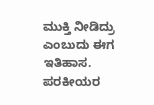ಮುಕ್ತಿ ನೀಡಿದ್ರು ಎಂಬುದು ಈಗ ಇತಿಹಾಸ. ಪರಕೀಯರ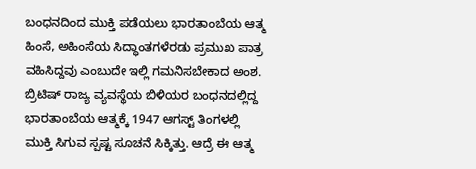ಬಂಧನದಿಂದ ಮುಕ್ತಿ ಪಡೆಯಲು ಭಾರತಾಂಬೆಯ ಆತ್ಮ ಹಿಂಸೆ, ಅಹಿಂಸೆಯ ಸಿದ್ಧಾಂತಗಳೆರಡು ಪ್ರಮುಖ ಪಾತ್ರ ವಹಿಸಿದ್ದವು ಎಂಬುದೇ ಇಲ್ಲಿ ಗಮನಿಸಬೇಕಾದ ಅಂಶ.
ಬ್ರಿಟಿಷ್ ರಾಜ್ಯ ವ್ಯವಸ್ಥೆಯ ಬಿಳಿಯರ ಬಂಧನದಲ್ಲಿದ್ದ ಭಾರತಾಂಬೆಯ ಆತ್ಮಕ್ಕೆ 1947 ಆಗಸ್ಟ್ ತಿಂಗಳಲ್ಲಿ ಮುಕ್ತಿ ಸಿಗುವ ಸ್ಪಷ್ಟ ಸೂಚನೆ ಸಿಕ್ಕಿತ್ತು. ಆದ್ರೆ ಈ ಆತ್ಮ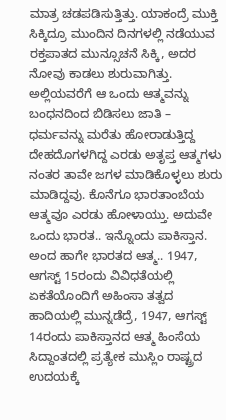ಮಾತ್ರ ಚಡಪಡಿಸುತ್ತಿತ್ತು. ಯಾಕಂದ್ರೆ ಮುಕ್ತಿ ಸಿಕ್ಕಿದ್ರೂ ಮುಂದಿನ ದಿನಗಳಲ್ಲಿ ನಡೆಯುವ ರಕ್ತಪಾತದ ಮುನ್ಸೂಚನೆ ಸಿಕ್ಕಿ, ಅದರ ನೋವು ಕಾಡಲು ಶುರುವಾಗಿತ್ತು. ಅಲ್ಲಿಯವರೆಗೆ ಆ ಒಂದು ಆತ್ಮವನ್ನು ಬಂಧನದಿಂದ ಬಿಡಿಸಲು ಜಾತಿ – ಧರ್ಮವನ್ನು ಮರೆತು ಹೋರಾಡುತ್ತಿದ್ದ ದೇಹದೊಗಳಗಿದ್ದ ಎರಡು ಅತೃಪ್ತ ಆತ್ಮಗಳು ನಂತರ ತಾವೇ ಜಗಳ ಮಾಡಿಕೊಳ್ಳಲು ಶುರು ಮಾಡಿದ್ದವು. ಕೊನೆಗೂ ಭಾರತಾಂಬೆಯ ಆತ್ಮವೂ ಎರಡು ಹೋಳಾಯ್ತು. ಅದುವೇ ಒಂದು ಭಾರತ.. ಇನ್ನೊಂದು ಪಾಕಿಸ್ತಾನ. ಅಂದ ಹಾಗೇ ಭಾರತದ ಆತ್ಮ.. 1947, ಆಗಸ್ಟ್ 15ರಂದು ವಿವಿಧತೆಯಲ್ಲಿ ಏಕತೆಯೊಂದಿಗೆ ಅಹಿಂಸಾ ತತ್ವದ ಹಾದಿಯಲ್ಲಿ ಮುನ್ನಡೆದ್ರೆ, 1947, ಆಗಸ್ಟ್ 14ರಂದು ಪಾಕಿಸ್ತಾನದ ಆತ್ಮ ಹಿಂಸೆಯ ಸಿದ್ದಾಂತದಲ್ಲಿ ಪ್ರತ್ಯೇಕ ಮುಸ್ಲಿಂ ರಾಷ್ಟ್ರದ ಉದಯಕ್ಕೆ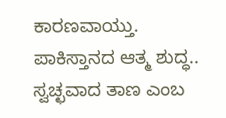ಕಾರಣವಾಯ್ತು.
ಪಾಕಿಸ್ತಾನದ ಆತ್ಮ ಶುದ್ಧ.. ಸ್ವಚ್ಛವಾದ ತಾಣ ಎಂಬ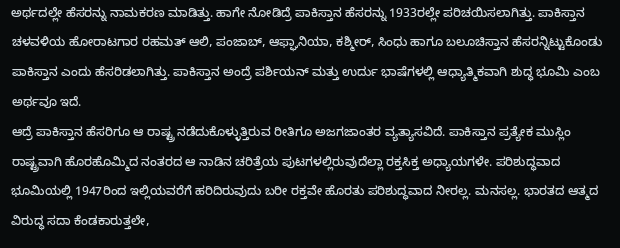ಅರ್ಥದಲ್ಲೇ ಹೆಸರನ್ನು ನಾಮಕರಣ ಮಾಡಿತ್ತು. ಹಾಗೇ ನೋಡಿದ್ರೆ ಪಾಕಿಸ್ತಾನ ಹೆಸರನ್ನು 1933ರಲ್ಲೇ ಪರಿಚಯಿಸಲಾಗಿತ್ತು. ಪಾಕಿಸ್ತಾನ ಚಳವಳಿಯ ಹೋರಾಟಗಾರ ರಹಮತ್ ಆಲಿ, ಪಂಜಾಬ್, ಆಫ್ಘಾನಿಯಾ, ಕಶ್ಮೀರ್, ಸಿಂಧು ಹಾಗೂ ಬಲೂಚಿಸ್ತಾನ ಹೆಸರನ್ನಿಟ್ಟುಕೊಂಡು ಪಾಕಿಸ್ತಾನ ಎಂದು ಹೆಸರಿಡಲಾಗಿತ್ತು. ಪಾಕಿಸ್ತಾನ ಅಂದ್ರೆ ಪರ್ಶಿಯನ್ ಮತ್ತು ಉರ್ದು ಭಾಷೆಗಳಲ್ಲಿ ಆಧ್ಯಾತ್ಮಿಕವಾಗಿ ಶುದ್ಧ ಭೂಮಿ ಎಂಬ ಅರ್ಥವೂ ಇದೆ.
ಆದ್ರೆ ಪಾಕಿಸ್ತಾನ ಹೆಸರಿಗೂ ಆ ರಾಷ್ಟ್ರ ನಡೆದುಕೊಳ್ಳುತ್ತಿರುವ ರೀತಿಗೂ ಅಜಗಜಾಂತರ ವ್ಯತ್ಯಾಸವಿದೆ. ಪಾಕಿಸ್ತಾನ ಪ್ರತ್ಯೇಕ ಮುಸ್ಲಿಂ ರಾಷ್ಟ್ರವಾಗಿ ಹೊರಹೊಮ್ಮಿದ ನಂತರದ ಆ ನಾಡಿನ ಚರಿತ್ರೆಯ ಪುಟಗಳಲ್ಲಿರುವುದೆಲ್ಲಾ ರಕ್ತಸಿಕ್ತ ಅಧ್ಯಾಯಗಳೇ. ಪರಿಶುದ್ಧವಾದ ಭೂಮಿಯಲ್ಲಿ 1947ರಿಂದ ಇಲ್ಲಿಯವರೆಗೆ ಹರಿದಿರುವುದು ಬರೀ ರಕ್ತವೇ ಹೊರತು ಪರಿಶುದ್ಧವಾದ ನೀರಲ್ಲ. ಮನಸಲ್ಲ. ಭಾರತದ ಆತ್ಮದ ವಿರುದ್ಧ ಸದಾ ಕೆಂಡಕಾರುತ್ತಲೇ,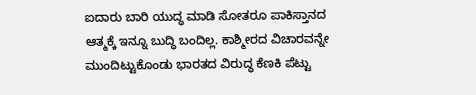ಐದಾರು ಬಾರಿ ಯುದ್ಧ ಮಾಡಿ ಸೋತರೂ ಪಾಕಿಸ್ತಾನದ ಆತ್ಮಕ್ಕೆ ಇನ್ನೂ ಬುದ್ಧಿ ಬಂದಿಲ್ಲ. ಕಾಶ್ಮೀರದ ವಿಚಾರವನ್ನೇ ಮುಂದಿಟ್ಟುಕೊಂಡು ಭಾರತದ ವಿರುದ್ಧ ಕೆಣಕಿ ಪೆಟ್ಟು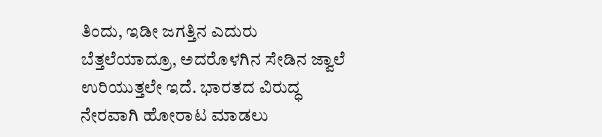ತಿಂದು, ಇಡೀ ಜಗತ್ತಿನ ಎದುರು ಬೆತ್ತಲೆಯಾದ್ರೂ, ಅದರೊಳಗಿನ ಸೇಡಿನ ಜ್ವಾಲೆ ಉರಿಯುತ್ತಲೇ ಇದೆ. ಭಾರತದ ವಿರುದ್ಧ ನೇರವಾಗಿ ಹೋರಾಟ ಮಾಡಲು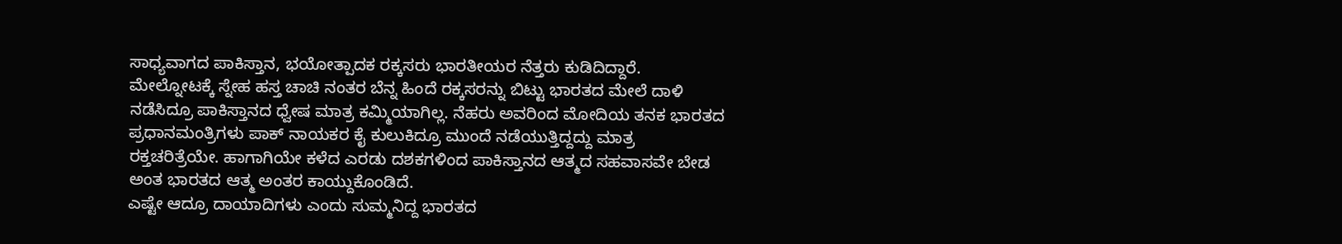ಸಾಧ್ಯವಾಗದ ಪಾಕಿಸ್ತಾನ, ಭಯೋತ್ಪಾದಕ ರಕ್ಕಸರು ಭಾರತೀಯರ ನೆತ್ತರು ಕುಡಿದಿದ್ದಾರೆ. ಮೇಲ್ನೋಟಕ್ಕೆ ಸ್ನೇಹ ಹಸ್ತ ಚಾಚಿ ನಂತರ ಬೆನ್ನ ಹಿಂದೆ ರಕ್ಕಸರನ್ನು ಬಿಟ್ಟು ಭಾರತದ ಮೇಲೆ ದಾಳಿ ನಡೆಸಿದ್ರೂ ಪಾಕಿಸ್ತಾನದ ಧ್ವೇಷ ಮಾತ್ರ ಕಮ್ಮಿಯಾಗಿಲ್ಲ. ನೆಹರು ಅವರಿಂದ ಮೋದಿಯ ತನಕ ಭಾರತದ ಪ್ರಧಾನಮಂತ್ರಿಗಳು ಪಾಕ್ ನಾಯಕರ ಕೈ ಕುಲುಕಿದ್ರೂ ಮುಂದೆ ನಡೆಯುತ್ತಿದ್ದದ್ದು ಮಾತ್ರ ರಕ್ತಚರಿತ್ರೆಯೇ. ಹಾಗಾಗಿಯೇ ಕಳೆದ ಎರಡು ದಶಕಗಳಿಂದ ಪಾಕಿಸ್ತಾನದ ಆತ್ಮದ ಸಹವಾಸವೇ ಬೇಡ ಅಂತ ಭಾರತದ ಆತ್ಮ ಅಂತರ ಕಾಯ್ದುಕೊಂಡಿದೆ.
ಎಷ್ಟೇ ಆದ್ರೂ ದಾಯಾದಿಗಳು ಎಂದು ಸುಮ್ಮನಿದ್ದ ಭಾರತದ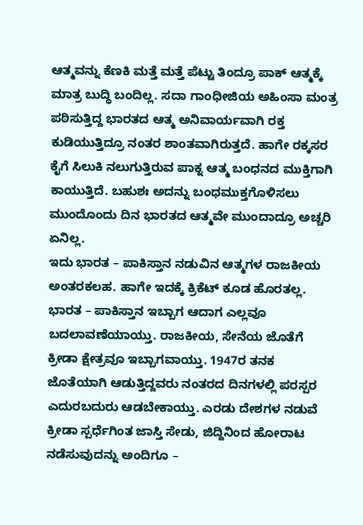ಆತ್ಮವನ್ನು ಕೆಣಕಿ ಮತ್ತೆ ಮತ್ತೆ ಪೆಟ್ಟು ತಿಂದ್ರೂ ಪಾಕ್ ಆತ್ಮಕ್ಕೆ ಮಾತ್ರ ಬುದ್ಧಿ ಬಂದಿಲ್ಲ. ಸದಾ ಗಾಂಧೀಜಿಯ ಅಹಿಂಸಾ ಮಂತ್ರ ಪಠಿಸುತ್ತಿದ್ದ ಭಾರತದ ಆತ್ಮ ಅನಿವಾರ್ಯವಾಗಿ ರಕ್ತ ಕುಡಿಯುತ್ತಿದ್ರೂ ನಂತರ ಶಾಂತವಾಗಿರುತ್ತದೆ. ಹಾಗೇ ರಕ್ಕಸರ ಕೈಗೆ ಸಿಲುಕಿ ನಲುಗುತ್ತಿರುವ ಪಾಕ್ನ ಆತ್ಮ ಬಂಧನದ ಮುಕ್ತಿಗಾಗಿ ಕಾಯುತ್ತಿದೆ. ಬಹುಶಃ ಅದನ್ನು ಬಂಧಮುಕ್ತಗೊಳಿಸಲು ಮುಂದೊಂದು ದಿನ ಭಾರತದ ಆತ್ಮವೇ ಮುಂದಾದ್ರೂ ಅಚ್ಚರಿ ಏನಿಲ್ಲ.
ಇದು ಭಾರತ – ಪಾಕಿಸ್ತಾನ ನಡುವಿನ ಆತ್ಮಗಳ ರಾಜಕೀಯ ಅಂತರಕಲಹ. ಹಾಗೇ ಇದಕ್ಕೆ ಕ್ರಿಕೆಟ್ ಕೂಡ ಹೊರತಲ್ಲ. ಭಾರತ – ಪಾಕಿಸ್ತಾನ ಇಬ್ಬಾಗ ಆದಾಗ ಎಲ್ಲವೂ ಬದಲಾವಣೆಯಾಯ್ತು. ರಾಜಕೀಯ, ಸೇನೆಯ ಜೊತೆಗೆ ಕ್ರೀಡಾ ಕ್ಷೇತ್ರವೂ ಇಬ್ಬಾಗವಾಯ್ತು. 1947ರ ತನಕ ಜೊತೆಯಾಗಿ ಆಡುತ್ತಿದ್ದವರು ನಂತರದ ದಿನಗಳಲ್ಲಿ ಪರಸ್ಪರ ಎದುರಬದುರು ಆಡಬೇಕಾಯ್ತು. ಎರಡು ದೇಶಗಳ ನಡುವೆ ಕ್ರೀಡಾ ಸ್ಪರ್ಧೆಗಿಂತ ಜಾಸ್ತಿ ಸೇಡು, ಜಿದ್ದಿನಿಂದ ಹೋರಾಟ ನಡೆಸುವುದನ್ನು ಅಂದಿಗೂ –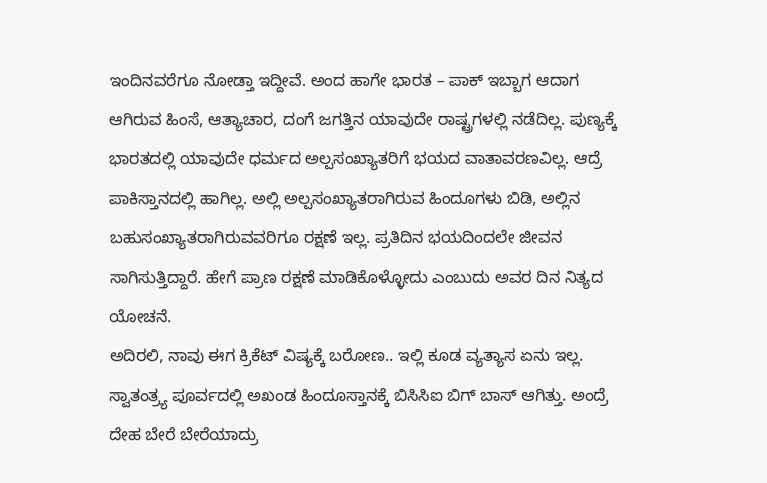ಇಂದಿನವರೆಗೂ ನೋಡ್ತಾ ಇದ್ದೀವೆ. ಅಂದ ಹಾಗೇ ಭಾರತ – ಪಾಕ್ ಇಬ್ಬಾಗ ಆದಾಗ ಆಗಿರುವ ಹಿಂಸೆ, ಆತ್ಯಾಚಾರ, ದಂಗೆ ಜಗತ್ತಿನ ಯಾವುದೇ ರಾಷ್ಟ್ರಗಳಲ್ಲಿ ನಡೆದಿಲ್ಲ. ಪುಣ್ಯಕ್ಕೆ ಭಾರತದಲ್ಲಿ ಯಾವುದೇ ಧರ್ಮದ ಅಲ್ಪಸಂಖ್ಯಾತರಿಗೆ ಭಯದ ವಾತಾವರಣವಿಲ್ಲ. ಆದ್ರೆ ಪಾಕಿಸ್ತಾನದಲ್ಲಿ ಹಾಗಿಲ್ಲ. ಅಲ್ಲಿ ಅಲ್ಪಸಂಖ್ಯಾತರಾಗಿರುವ ಹಿಂದೂಗಳು ಬಿಡಿ, ಅಲ್ಲಿನ ಬಹುಸಂಖ್ಯಾತರಾಗಿರುವವರಿಗೂ ರಕ್ಷಣೆ ಇಲ್ಲ. ಪ್ರತಿದಿನ ಭಯದಿಂದಲೇ ಜೀವನ ಸಾಗಿಸುತ್ತಿದ್ದಾರೆ. ಹೇಗೆ ಪ್ರಾಣ ರಕ್ಷಣೆ ಮಾಡಿಕೊಳ್ಳೋದು ಎಂಬುದು ಅವರ ದಿನ ನಿತ್ಯದ ಯೋಚನೆ.
ಅದಿರಲಿ, ನಾವು ಈಗ ಕ್ರಿಕೆಟ್ ವಿಷ್ಯಕ್ಕೆ ಬರೋಣ.. ಇಲ್ಲಿ ಕೂಡ ವ್ಯತ್ಯಾಸ ಏನು ಇಲ್ಲ. ಸ್ವಾತಂತ್ರ್ಯ ಪೂರ್ವದಲ್ಲಿ ಅಖಂಡ ಹಿಂದೂಸ್ತಾನಕ್ಕೆ ಬಿಸಿಸಿಐ ಬಿಗ್ ಬಾಸ್ ಆಗಿತ್ತು. ಅಂದ್ರೆ ದೇಹ ಬೇರೆ ಬೇರೆಯಾದ್ರು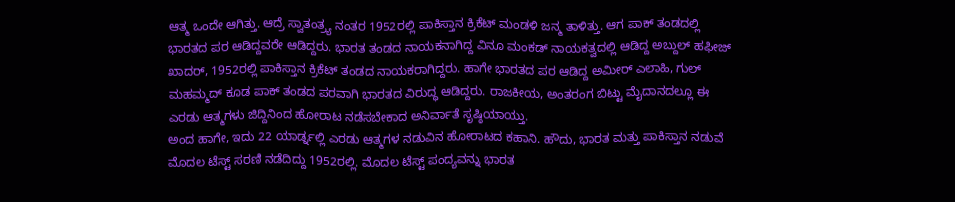ಆತ್ಮ ಒಂದೇ ಆಗಿತ್ತು. ಆದ್ರೆ ಸ್ವಾತಂತ್ರ್ಯ ನಂತರ 1952ರಲ್ಲಿ ಪಾಕಿಸ್ತಾನ ಕ್ರಿಕೆಟ್ ಮಂಡಳಿ ಜನ್ಮ ತಾಳಿತ್ತು. ಆಗ ಪಾಕ್ ತಂಡದಲ್ಲಿ ಭಾರತದ ಪರ ಆಡಿದ್ದವರೇ ಆಡಿದ್ದರು. ಭಾರತ ತಂಡದ ನಾಯಕನಾಗಿದ್ದ ವಿನೂ ಮಂಕಡ್ ನಾಯಕತ್ವದಲ್ಲಿ ಆಡಿದ್ದ ಅಬ್ದುಲ್ ಹಫೀಜ್ ಖಾದರ್, 1952ರಲ್ಲಿ ಪಾಕಿಸ್ತಾನ ಕ್ರಿಕೆಟ್ ತಂಡದ ನಾಯಕರಾಗಿದ್ದರು. ಹಾಗೇ ಭಾರತದ ಪರ ಆಡಿದ್ದ ಅಮೀರ್ ಎಲಾಹಿ, ಗುಲ್ ಮಹಮ್ಮದ್ ಕೂಡ ಪಾಕ್ ತಂಡದ ಪರವಾಗಿ ಭಾರತದ ವಿರುದ್ಧ ಆಡಿದ್ದರು. ರಾಜಕೀಯ, ಅಂತರಂಗ ಬಿಟ್ಟು ಮೈದಾನದಲ್ಲೂ ಈ ಎರಡು ಆತ್ಮಗಳು ಜಿದ್ದಿನಿಂದ ಹೋರಾಟ ನಡೆಸಬೇಕಾದ ಅನಿರ್ವಾತೆ ಸೃಷ್ಠಿಯಾಯ್ತು.
ಅಂದ ಹಾಗೇ, ಇದು 22 ಯಾರ್ಡ್ನಲ್ಲಿ ಎರಡು ಆತ್ಮಗಳ ನಡುವಿನ ಹೋರಾಟದ ಕಹಾನಿ. ಹೌದು, ಭಾರತ ಮತ್ತು ಪಾಕಿಸ್ತಾನ ನಡುವೆ ಮೊದಲ ಟೆಸ್ಟ್ ಸರಣಿ ನಡೆದಿದ್ದು 1952ರಲ್ಲಿ. ಮೊದಲ ಟೆಸ್ಟ್ ಪಂದ್ಯವನ್ನು ಭಾರತ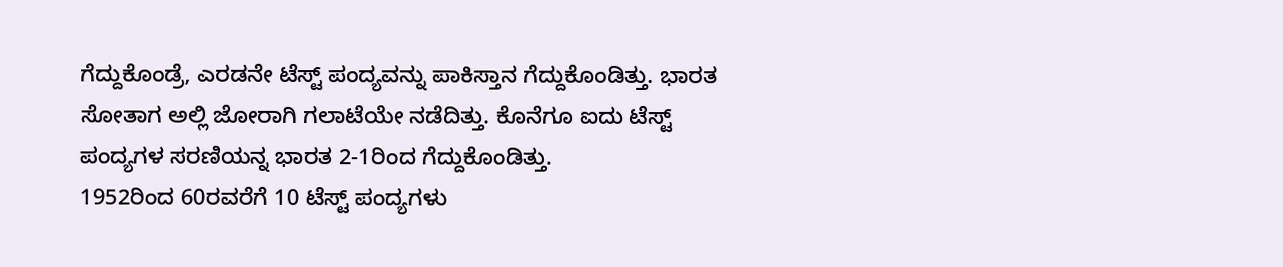ಗೆದ್ದುಕೊಂಡ್ರೆ, ಎರಡನೇ ಟೆಸ್ಟ್ ಪಂದ್ಯವನ್ನು ಪಾಕಿಸ್ತಾನ ಗೆದ್ದುಕೊಂಡಿತ್ತು. ಭಾರತ ಸೋತಾಗ ಅಲ್ಲಿ ಜೋರಾಗಿ ಗಲಾಟೆಯೇ ನಡೆದಿತ್ತು. ಕೊನೆಗೂ ಐದು ಟೆಸ್ಟ್ ಪಂದ್ಯಗಳ ಸರಣಿಯನ್ನ ಭಾರತ 2-1ರಿಂದ ಗೆದ್ದುಕೊಂಡಿತ್ತು.
1952ರಿಂದ 60ರವರೆಗೆ 10 ಟೆಸ್ಟ್ ಪಂದ್ಯಗಳು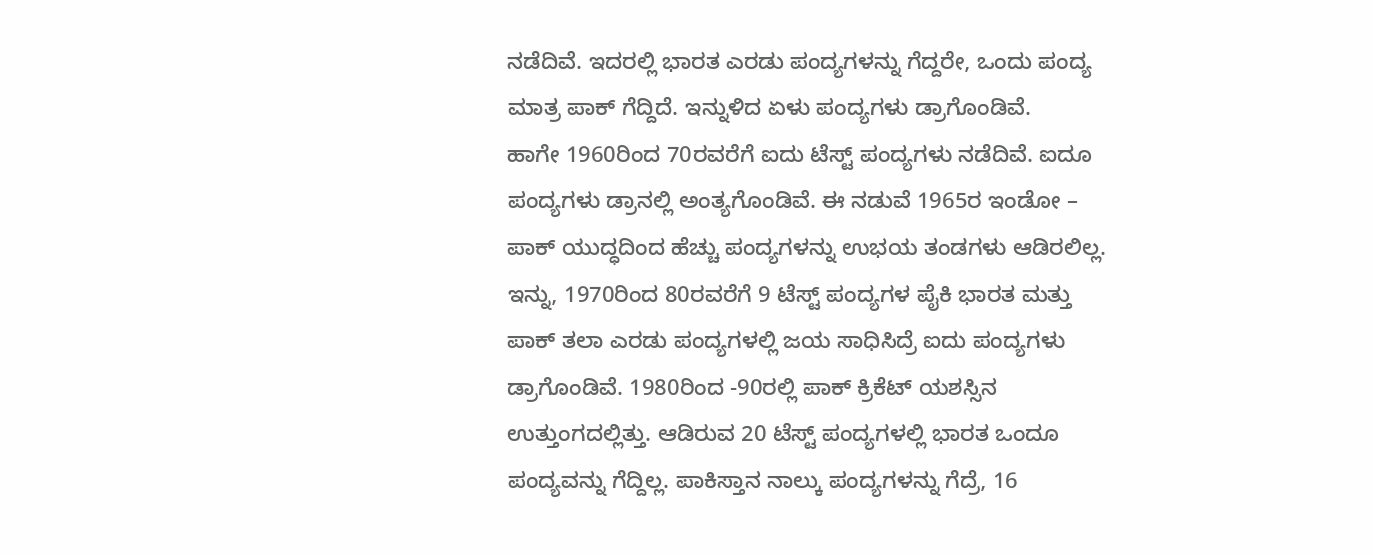ನಡೆದಿವೆ. ಇದರಲ್ಲಿ ಭಾರತ ಎರಡು ಪಂದ್ಯಗಳನ್ನು ಗೆದ್ದರೇ, ಒಂದು ಪಂದ್ಯ ಮಾತ್ರ ಪಾಕ್ ಗೆದ್ದಿದೆ. ಇನ್ನುಳಿದ ಏಳು ಪಂದ್ಯಗಳು ಡ್ರಾಗೊಂಡಿವೆ.
ಹಾಗೇ 1960ರಿಂದ 70ರವರೆಗೆ ಐದು ಟೆಸ್ಟ್ ಪಂದ್ಯಗಳು ನಡೆದಿವೆ. ಐದೂ ಪಂದ್ಯಗಳು ಡ್ರಾನಲ್ಲಿ ಅಂತ್ಯಗೊಂಡಿವೆ. ಈ ನಡುವೆ 1965ರ ಇಂಡೋ – ಪಾಕ್ ಯುದ್ಧದಿಂದ ಹೆಚ್ಚು ಪಂದ್ಯಗಳನ್ನು ಉಭಯ ತಂಡಗಳು ಆಡಿರಲಿಲ್ಲ.
ಇನ್ನು, 1970ರಿಂದ 80ರವರೆಗೆ 9 ಟೆಸ್ಟ್ ಪಂದ್ಯಗಳ ಪೈಕಿ ಭಾರತ ಮತ್ತು ಪಾಕ್ ತಲಾ ಎರಡು ಪಂದ್ಯಗಳಲ್ಲಿ ಜಯ ಸಾಧಿಸಿದ್ರೆ ಐದು ಪಂದ್ಯಗಳು ಡ್ರಾಗೊಂಡಿವೆ. 1980ರಿಂದ -90ರಲ್ಲಿ ಪಾಕ್ ಕ್ರಿಕೆಟ್ ಯಶಸ್ಸಿನ ಉತ್ತುಂಗದಲ್ಲಿತ್ತು. ಆಡಿರುವ 20 ಟೆಸ್ಟ್ ಪಂದ್ಯಗಳಲ್ಲಿ ಭಾರತ ಒಂದೂ ಪಂದ್ಯವನ್ನು ಗೆದ್ದಿಲ್ಲ. ಪಾಕಿಸ್ತಾನ ನಾಲ್ಕು ಪಂದ್ಯಗಳನ್ನು ಗೆದ್ರೆ, 16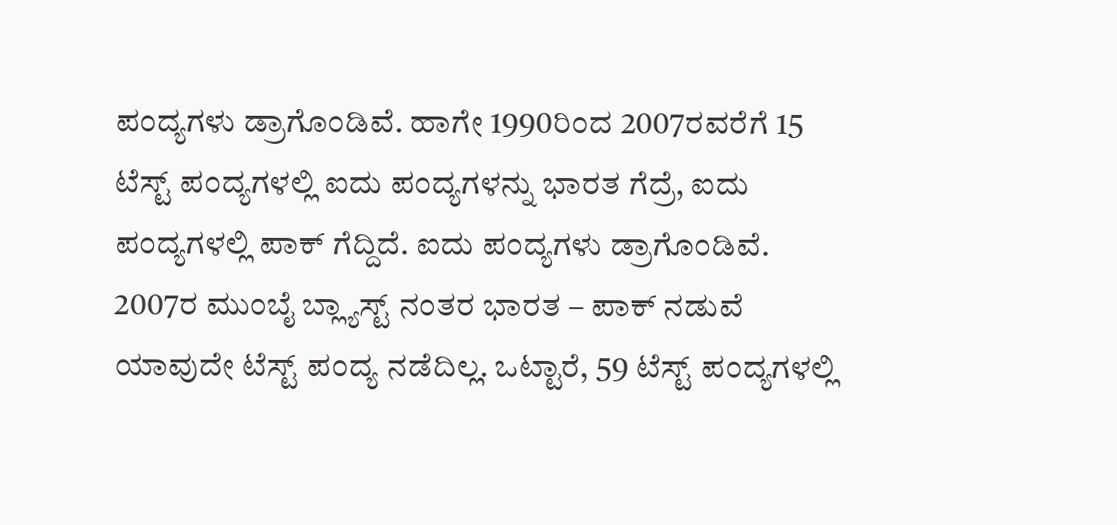ಪಂದ್ಯಗಳು ಡ್ರಾಗೊಂಡಿವೆ. ಹಾಗೇ 1990ರಿಂದ 2007ರವರೆಗೆ 15 ಟೆಸ್ಟ್ ಪಂದ್ಯಗಳಲ್ಲಿ ಐದು ಪಂದ್ಯಗಳನ್ನು ಭಾರತ ಗೆದ್ರೆ, ಐದು ಪಂದ್ಯಗಳಲ್ಲಿ ಪಾಕ್ ಗೆದ್ದಿದೆ. ಐದು ಪಂದ್ಯಗಳು ಡ್ರಾಗೊಂಡಿವೆ. 2007ರ ಮುಂಬೈ ಬ್ಲ್ಯಾಸ್ಟ್ ನಂತರ ಭಾರತ – ಪಾಕ್ ನಡುವೆ ಯಾವುದೇ ಟೆಸ್ಟ್ ಪಂದ್ಯ ನಡೆದಿಲ್ಲ. ಒಟ್ಟಾರೆ, 59 ಟೆಸ್ಟ್ ಪಂದ್ಯಗಳಲ್ಲಿ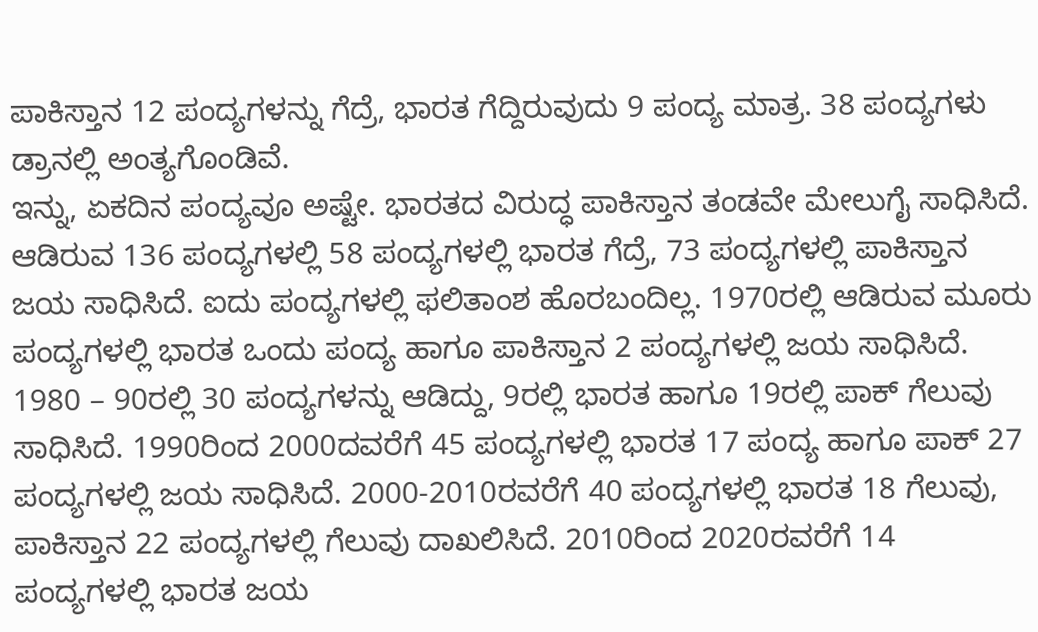ಪಾಕಿಸ್ತಾನ 12 ಪಂದ್ಯಗಳನ್ನು ಗೆದ್ರೆ, ಭಾರತ ಗೆದ್ದಿರುವುದು 9 ಪಂದ್ಯ ಮಾತ್ರ. 38 ಪಂದ್ಯಗಳು ಡ್ರಾನಲ್ಲಿ ಅಂತ್ಯಗೊಂಡಿವೆ.
ಇನ್ನು, ಏಕದಿನ ಪಂದ್ಯವೂ ಅಷ್ಟೇ. ಭಾರತದ ವಿರುದ್ಧ ಪಾಕಿಸ್ತಾನ ತಂಡವೇ ಮೇಲುಗೈ ಸಾಧಿಸಿದೆ. ಆಡಿರುವ 136 ಪಂದ್ಯಗಳಲ್ಲಿ 58 ಪಂದ್ಯಗಳಲ್ಲಿ ಭಾರತ ಗೆದ್ರೆ, 73 ಪಂದ್ಯಗಳಲ್ಲಿ ಪಾಕಿಸ್ತಾನ ಜಯ ಸಾಧಿಸಿದೆ. ಐದು ಪಂದ್ಯಗಳಲ್ಲಿ ಫಲಿತಾಂಶ ಹೊರಬಂದಿಲ್ಲ. 1970ರಲ್ಲಿ ಆಡಿರುವ ಮೂರು ಪಂದ್ಯಗಳಲ್ಲಿ ಭಾರತ ಒಂದು ಪಂದ್ಯ ಹಾಗೂ ಪಾಕಿಸ್ತಾನ 2 ಪಂದ್ಯಗಳಲ್ಲಿ ಜಯ ಸಾಧಿಸಿದೆ. 1980 – 90ರಲ್ಲಿ 30 ಪಂದ್ಯಗಳನ್ನು ಆಡಿದ್ದು, 9ರಲ್ಲಿ ಭಾರತ ಹಾಗೂ 19ರಲ್ಲಿ ಪಾಕ್ ಗೆಲುವು ಸಾಧಿಸಿದೆ. 1990ರಿಂದ 2000ದವರೆಗೆ 45 ಪಂದ್ಯಗಳಲ್ಲಿ ಭಾರತ 17 ಪಂದ್ಯ ಹಾಗೂ ಪಾಕ್ 27 ಪಂದ್ಯಗಳಲ್ಲಿ ಜಯ ಸಾಧಿಸಿದೆ. 2000-2010ರವರೆಗೆ 40 ಪಂದ್ಯಗಳಲ್ಲಿ ಭಾರತ 18 ಗೆಲುವು, ಪಾಕಿಸ್ತಾನ 22 ಪಂದ್ಯಗಳಲ್ಲಿ ಗೆಲುವು ದಾಖಲಿಸಿದೆ. 2010ರಿಂದ 2020ರವರೆಗೆ 14 ಪಂದ್ಯಗಳಲ್ಲಿ ಭಾರತ ಜಯ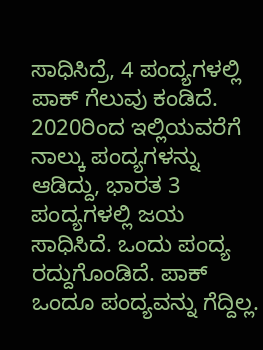ಸಾಧಿಸಿದ್ರೆ, 4 ಪಂದ್ಯಗಳಲ್ಲಿ ಪಾಕ್ ಗೆಲುವು ಕಂಡಿದೆ. 2020ರಿಂದ ಇಲ್ಲಿಯವರೆಗೆ ನಾಲ್ಕು ಪಂದ್ಯಗಳನ್ನು ಆಡಿದ್ದು, ಭಾರತ 3 ಪಂದ್ಯಗಳಲ್ಲಿ ಜಯ ಸಾಧಿಸಿದೆ. ಒಂದು ಪಂದ್ಯ ರದ್ದುಗೊಂಡಿದೆ. ಪಾಕ್ ಒಂದೂ ಪಂದ್ಯವನ್ನು ಗೆದ್ದಿಲ್ಲ.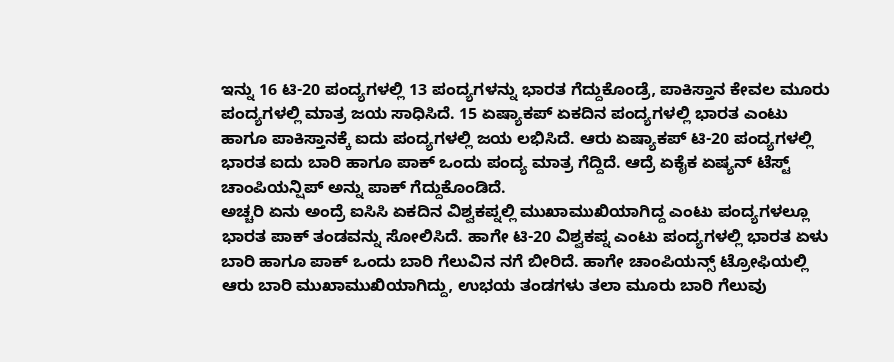ಇನ್ನು 16 ಟಿ-20 ಪಂದ್ಯಗಳಲ್ಲಿ 13 ಪಂದ್ಯಗಳನ್ನು ಭಾರತ ಗೆದ್ದುಕೊಂಡ್ರೆ, ಪಾಕಿಸ್ತಾನ ಕೇವಲ ಮೂರು ಪಂದ್ಯಗಳಲ್ಲಿ ಮಾತ್ರ ಜಯ ಸಾಧಿಸಿದೆ. 15 ಏಷ್ಯಾಕಪ್ ಏಕದಿನ ಪಂದ್ಯಗಳಲ್ಲಿ ಭಾರತ ಎಂಟು ಹಾಗೂ ಪಾಕಿಸ್ತಾನಕ್ಕೆ ಐದು ಪಂದ್ಯಗಳಲ್ಲಿ ಜಯ ಲಭಿಸಿದೆ. ಆರು ಏಷ್ಯಾಕಪ್ ಟಿ-20 ಪಂದ್ಯಗಳಲ್ಲಿ ಭಾರತ ಐದು ಬಾರಿ ಹಾಗೂ ಪಾಕ್ ಒಂದು ಪಂದ್ಯ ಮಾತ್ರ ಗೆದ್ದಿದೆ. ಆದ್ರೆ ಏಕೈಕ ಏಷ್ಯನ್ ಟೆಸ್ಟ್ ಚಾಂಪಿಯನ್ಷಿಪ್ ಅನ್ನು ಪಾಕ್ ಗೆದ್ದುಕೊಂಡಿದೆ.
ಅಚ್ಚರಿ ಏನು ಅಂದ್ರೆ ಐಸಿಸಿ ಏಕದಿನ ವಿಶ್ವಕಪ್ನಲ್ಲಿ ಮುಖಾಮುಖಿಯಾಗಿದ್ದ ಎಂಟು ಪಂದ್ಯಗಳಲ್ಲೂ ಭಾರತ ಪಾಕ್ ತಂಡವನ್ನು ಸೋಲಿಸಿದೆ. ಹಾಗೇ ಟಿ-20 ವಿಶ್ವಕಪ್ನ ಎಂಟು ಪಂದ್ಯಗಳಲ್ಲಿ ಭಾರತ ಏಳು ಬಾರಿ ಹಾಗೂ ಪಾಕ್ ಒಂದು ಬಾರಿ ಗೆಲುವಿನ ನಗೆ ಬೀರಿದೆ. ಹಾಗೇ ಚಾಂಪಿಯನ್ಸ್ ಟ್ರೋಫಿಯಲ್ಲಿ ಆರು ಬಾರಿ ಮುಖಾಮುಖಿಯಾಗಿದ್ದು, ಉಭಯ ತಂಡಗಳು ತಲಾ ಮೂರು ಬಾರಿ ಗೆಲುವು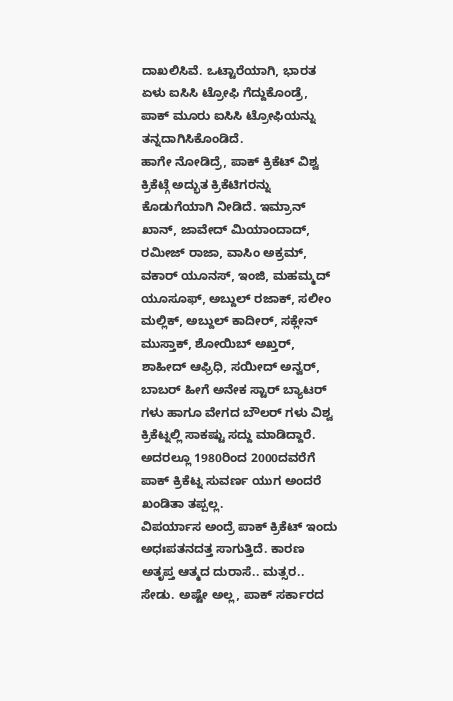ದಾಖಲಿಸಿವೆ. ಒಟ್ಟಾರೆಯಾಗಿ, ಭಾರತ ಏಳು ಐಸಿಸಿ ಟ್ರೋಫಿ ಗೆದ್ದುಕೊಂಡ್ರೆ, ಪಾಕ್ ಮೂರು ಐಸಿಸಿ ಟ್ರೋಫಿಯನ್ನು ತನ್ನದಾಗಿಸಿಕೊಂಡಿದೆ.
ಹಾಗೇ ನೋಡಿದ್ರೆ, ಪಾಕ್ ಕ್ರಿಕೆಟ್ ವಿಶ್ವ ಕ್ರಿಕೆಟ್ಗೆ ಅದ್ಭುತ ಕ್ರಿಕೆಟಿಗರನ್ನು ಕೊಡುಗೆಯಾಗಿ ನೀಡಿದೆ. ಇಮ್ರಾನ್ ಖಾನ್, ಜಾವೇದ್ ಮಿಯಾಂದಾದ್, ರಮೀಜ್ ರಾಜಾ, ವಾಸಿಂ ಅಕ್ರಮ್, ವಕಾರ್ ಯೂನಸ್, ಇಂಜಿ, ಮಹಮ್ಮದ್ ಯೂಸೂಫ್, ಅಬ್ದುಲ್ ರಜಾಕ್, ಸಲೀಂ ಮಲ್ಲಿಕ್, ಅಬ್ದುಲ್ ಕಾದೀರ್, ಸಕ್ಲೇನ್ ಮುಸ್ತಾಕ್, ಶೋಯಿಬ್ ಅಖ್ತರ್, ಶಾಹೀದ್ ಆಫ್ರಿಧಿ, ಸಯೀದ್ ಅನ್ವರ್, ಬಾಬರ್ ಹೀಗೆ ಅನೇಕ ಸ್ಟಾರ್ ಬ್ಯಾಟರ್ ಗಳು ಹಾಗೂ ವೇಗದ ಬೌಲರ್ ಗಳು ವಿಶ್ವ ಕ್ರಿಕೆಟ್ನಲ್ಲಿ ಸಾಕಷ್ಟು ಸದ್ದು ಮಾಡಿದ್ದಾರೆ. ಅದರಲ್ಲೂ 1980ರಿಂದ 2000ದವರೆಗೆ ಪಾಕ್ ಕ್ರಿಕೆಟ್ನ ಸುವರ್ಣ ಯುಗ ಅಂದರೆ ಖಂಡಿತಾ ತಪ್ಪಲ್ಲ.
ವಿಪರ್ಯಾಸ ಅಂದ್ರೆ ಪಾಕ್ ಕ್ರಿಕೆಟ್ ಇಂದು ಅಧಃಪತನದತ್ತ ಸಾಗುತ್ತಿದೆ. ಕಾರಣ ಅತೃಪ್ತ ಆತ್ಮದ ದುರಾಸೆ.. ಮತ್ಸರ.. ಸೇಡು. ಅಷ್ಟೇ ಅಲ್ಲ, ಪಾಕ್ ಸರ್ಕಾರದ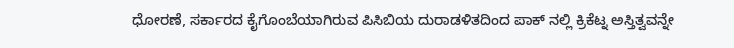ಧೋರಣೆ, ಸರ್ಕಾರದ ಕೈಗೊಂಬೆಯಾಗಿರುವ ಪಿಸಿಬಿಯ ದುರಾಡಳಿತದಿಂದ ಪಾಕ್ ನಲ್ಲಿ ಕ್ರಿಕೆಟ್ನ ಅಸ್ತಿತ್ವವನ್ನೇ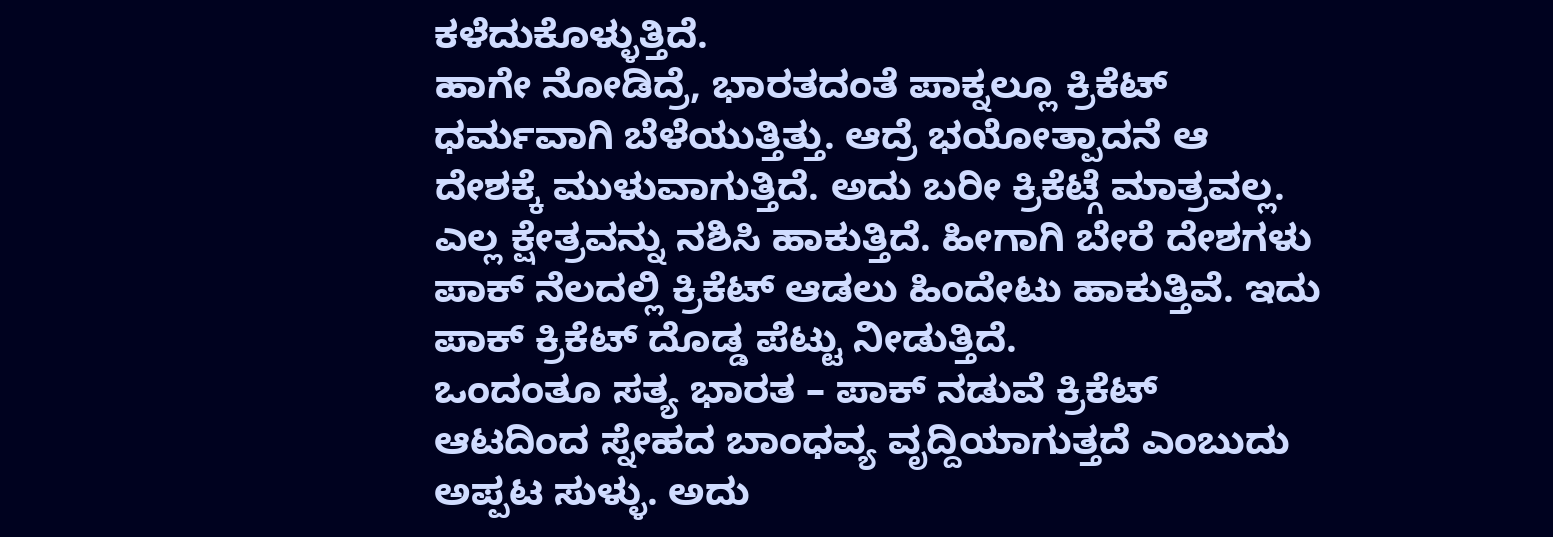ಕಳೆದುಕೊಳ್ಳುತ್ತಿದೆ.
ಹಾಗೇ ನೋಡಿದ್ರೆ, ಭಾರತದಂತೆ ಪಾಕ್ನಲ್ಲೂ ಕ್ರಿಕೆಟ್ ಧರ್ಮವಾಗಿ ಬೆಳೆಯುತ್ತಿತ್ತು. ಆದ್ರೆ ಭಯೋತ್ಪಾದನೆ ಆ ದೇಶಕ್ಕೆ ಮುಳುವಾಗುತ್ತಿದೆ. ಅದು ಬರೀ ಕ್ರಿಕೆಟ್ಗೆ ಮಾತ್ರವಲ್ಲ. ಎಲ್ಲ ಕ್ಷೇತ್ರವನ್ನು ನಶಿಸಿ ಹಾಕುತ್ತಿದೆ. ಹೀಗಾಗಿ ಬೇರೆ ದೇಶಗಳು ಪಾಕ್ ನೆಲದಲ್ಲಿ ಕ್ರಿಕೆಟ್ ಆಡಲು ಹಿಂದೇಟು ಹಾಕುತ್ತಿವೆ. ಇದು ಪಾಕ್ ಕ್ರಿಕೆಟ್ ದೊಡ್ಡ ಪೆಟ್ಟು ನೀಡುತ್ತಿದೆ.
ಒಂದಂತೂ ಸತ್ಯ ಭಾರತ – ಪಾಕ್ ನಡುವೆ ಕ್ರಿಕೆಟ್ ಆಟದಿಂದ ಸ್ನೇಹದ ಬಾಂಧವ್ಯ ವೃದ್ದಿಯಾಗುತ್ತದೆ ಎಂಬುದು ಅಪ್ಪಟ ಸುಳ್ಳು. ಅದು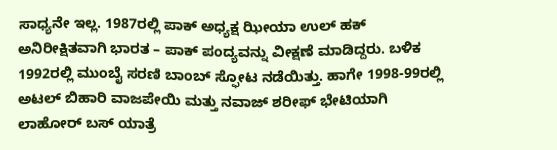ಸಾಧ್ಯನೇ ಇಲ್ಲ. 1987ರಲ್ಲಿ ಪಾಕ್ ಅಧ್ಯಕ್ಷ ಝೀಯಾ ಉಲ್ ಹಕ್ ಅನಿರೀಕ್ಷಿತವಾಗಿ ಭಾರತ – ಪಾಕ್ ಪಂದ್ಯವನ್ನು ವೀಕ್ಷಣೆ ಮಾಡಿದ್ದರು. ಬಳಿಕ 1992ರಲ್ಲಿ ಮುಂಬೈ ಸರಣಿ ಬಾಂಬ್ ಸ್ಫೋಟ ನಡೆಯಿತ್ತು. ಹಾಗೇ 1998-99ರಲ್ಲಿ ಅಟಲ್ ಬಿಹಾರಿ ವಾಜಪೇಯಿ ಮತ್ತು ನವಾಜ್ ಶರೀಫ್ ಭೇಟಿಯಾಗಿ ಲಾಹೋರ್ ಬಸ್ ಯಾತ್ರೆ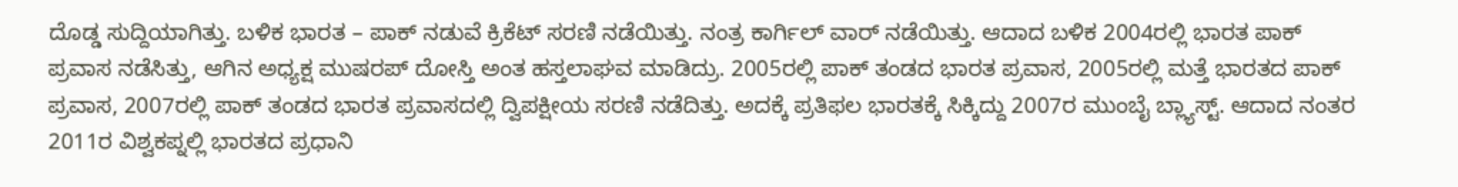ದೊಡ್ಡ ಸುದ್ದಿಯಾಗಿತ್ತು. ಬಳಿಕ ಭಾರತ – ಪಾಕ್ ನಡುವೆ ಕ್ರಿಕೆಟ್ ಸರಣಿ ನಡೆಯಿತ್ತು. ನಂತ್ರ ಕಾರ್ಗಿಲ್ ವಾರ್ ನಡೆಯಿತ್ತು. ಆದಾದ ಬಳಿಕ 2004ರಲ್ಲಿ ಭಾರತ ಪಾಕ್ ಪ್ರವಾಸ ನಡೆಸಿತ್ತು, ಆಗಿನ ಅಧ್ಯಕ್ಷ ಮುಷರಪ್ ದೋಸ್ತಿ ಅಂತ ಹಸ್ತಲಾಘವ ಮಾಡಿದ್ರು. 2005ರಲ್ಲಿ ಪಾಕ್ ತಂಡದ ಭಾರತ ಪ್ರವಾಸ, 2005ರಲ್ಲಿ ಮತ್ತೆ ಭಾರತದ ಪಾಕ್ ಪ್ರವಾಸ, 2007ರಲ್ಲಿ ಪಾಕ್ ತಂಡದ ಭಾರತ ಪ್ರವಾಸದಲ್ಲಿ ದ್ವಿಪಕ್ಷೀಯ ಸರಣಿ ನಡೆದಿತ್ತು. ಅದಕ್ಕೆ ಪ್ರತಿಫಲ ಭಾರತಕ್ಕೆ ಸಿಕ್ಕಿದ್ದು 2007ರ ಮುಂಬೈ ಬ್ಲ್ಯಾಸ್ಟ್. ಆದಾದ ನಂತರ 2011ರ ವಿಶ್ವಕಪ್ನಲ್ಲಿ ಭಾರತದ ಪ್ರಧಾನಿ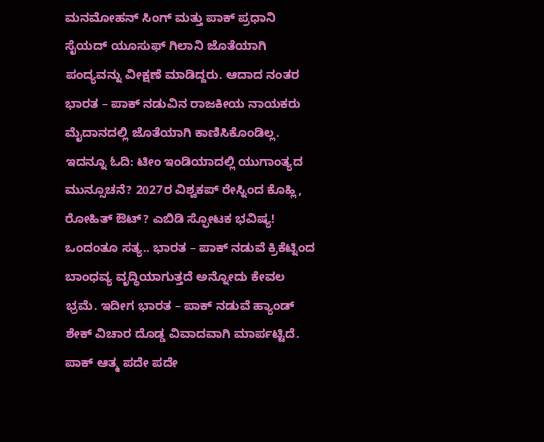ಮನಮೋಹನ್ ಸಿಂಗ್ ಮತ್ತು ಪಾಕ್ ಪ್ರಧಾನಿ ಸೈಯದ್ ಯೂಸುಫ್ ಗಿಲಾನಿ ಜೊತೆಯಾಗಿ ಪಂದ್ಯವನ್ನು ವೀಕ್ಷಣೆ ಮಾಡಿದ್ದರು. ಆದಾದ ನಂತರ ಭಾರತ – ಪಾಕ್ ನಡುವಿನ ರಾಜಕೀಯ ನಾಯಕರು ಮೈದಾನದಲ್ಲಿ ಜೊತೆಯಾಗಿ ಕಾಣಿಸಿಕೊಂಡಿಲ್ಲ.
ಇದನ್ನೂ ಓದಿ: ಟೀಂ ಇಂಡಿಯಾದಲ್ಲಿ ಯುಗಾಂತ್ಯದ ಮುನ್ಸೂಚನೆ? 2027ರ ವಿಶ್ವಕಪ್ ರೇಸ್ನಿಂದ ಕೊಹ್ಲಿ, ರೋಹಿತ್ ಔಟ್? ಎಬಿಡಿ ಸ್ಫೋಟಕ ಭವಿಷ್ಯ!
ಒಂದಂತೂ ಸತ್ಯ.. ಭಾರತ – ಪಾಕ್ ನಡುವೆ ಕ್ರಿಕೆಟ್ನಿಂದ ಬಾಂಧವ್ಯ ವೃದ್ಧಿಯಾಗುತ್ತದೆ ಅನ್ನೋದು ಕೇವಲ ಭ್ರಮೆ. ಇದೀಗ ಭಾರತ – ಪಾಕ್ ನಡುವೆ ಹ್ಯಾಂಡ್ ಶೇಕ್ ವಿಚಾರ ದೊಡ್ಡ ವಿವಾದವಾಗಿ ಮಾರ್ಪಟ್ಟಿದೆ. ಪಾಕ್ ಆತ್ಮ ಪದೇ ಪದೇ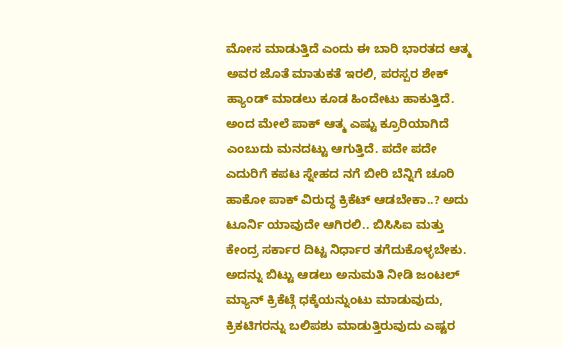ಮೋಸ ಮಾಡುತ್ತಿದೆ ಎಂದು ಈ ಬಾರಿ ಭಾರತದ ಆತ್ಮ ಅವರ ಜೊತೆ ಮಾತುಕತೆ ಇರಲಿ, ಪರಸ್ಪರ ಶೇಕ್ ಹ್ಯಾಂಡ್ ಮಾಡಲು ಕೂಡ ಹಿಂದೇಟು ಹಾಕುತ್ತಿದೆ. ಅಂದ ಮೇಲೆ ಪಾಕ್ ಆತ್ಮ ಎಷ್ಟು ಕ್ರೂರಿಯಾಗಿದೆ ಎಂಬುದು ಮನದಟ್ಟು ಆಗುತ್ತಿದೆ. ಪದೇ ಪದೇ ಎದುರಿಗೆ ಕಪಟ ಸ್ನೇಹದ ನಗೆ ಬೀರಿ ಬೆನ್ನಿಗೆ ಚೂರಿ ಹಾಕೋ ಪಾಕ್ ವಿರುದ್ಧ ಕ್ರಿಕೆಟ್ ಆಡಬೇಕಾ..? ಅದು ಟೂರ್ನಿ ಯಾವುದೇ ಆಗಿರಲಿ.. ಬಿಸಿಸಿಐ ಮತ್ತು ಕೇಂದ್ರ ಸರ್ಕಾರ ದಿಟ್ಟ ನಿರ್ಧಾರ ತಗೆದುಕೊಳ್ಳಬೇಕು. ಅದನ್ನು ಬಿಟ್ಟು ಆಡಲು ಅನುಮತಿ ನೀಡಿ ಜಂಟಲ್ ಮ್ಯಾನ್ ಕ್ರಿಕೆಟ್ಗೆ ಧಕ್ಕೆಯನ್ನುಂಟು ಮಾಡುವುದು, ಕ್ರಿಕಟಿಗರನ್ನು ಬಲಿಪಶು ಮಾಡುತ್ತಿರುವುದು ಎಷ್ಟರ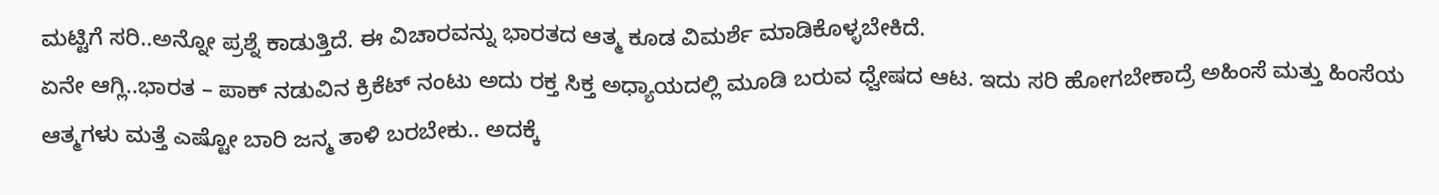ಮಟ್ಟಿಗೆ ಸರಿ..ಅನ್ನೋ ಪ್ರಶ್ನೆ ಕಾಡುತ್ತಿದೆ. ಈ ವಿಚಾರವನ್ನು ಭಾರತದ ಆತ್ಮ ಕೂಡ ವಿಮರ್ಶೆ ಮಾಡಿಕೊಳ್ಳಬೇಕಿದೆ.
ಏನೇ ಆಗ್ಲಿ..ಭಾರತ – ಪಾಕ್ ನಡುವಿನ ಕ್ರಿಕೆಟ್ ನಂಟು ಅದು ರಕ್ತ ಸಿಕ್ತ ಅಧ್ಯಾಯದಲ್ಲಿ ಮೂಡಿ ಬರುವ ಧ್ವೇಷದ ಆಟ. ಇದು ಸರಿ ಹೋಗಬೇಕಾದ್ರೆ ಅಹಿಂಸೆ ಮತ್ತು ಹಿಂಸೆಯ ಆತ್ಮಗಳು ಮತ್ತೆ ಎಷ್ಟೋ ಬಾರಿ ಜನ್ಮ ತಾಳಿ ಬರಬೇಕು.. ಅದಕ್ಕೆ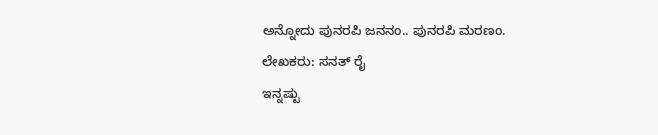ಅನ್ನೋದು ಪುನರಪಿ ಜನನಂ.. ಪುನರಪಿ ಮರಣಂ.
ಲೇಖಕರು: ಸನತ್ ರೈ
ಇನ್ನಷ್ಟು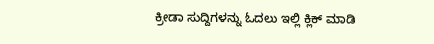ಕ್ರೀಡಾ ಸುದ್ದಿಗಳನ್ನು ಓದಲು ಇಲ್ಲಿ ಕ್ಲಿಕ್ ಮಾಡಿ